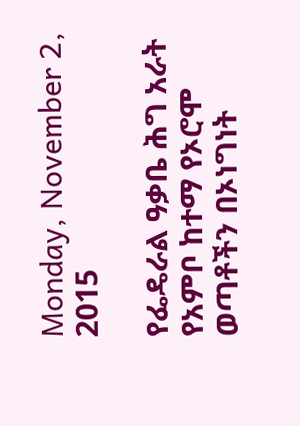Monday, November 2, 2015

የፌዴራል ዓቃቤ ሕግ አራት የአምቦ ከተማ የኦሮሞ ወጣቶችን በኦነግነት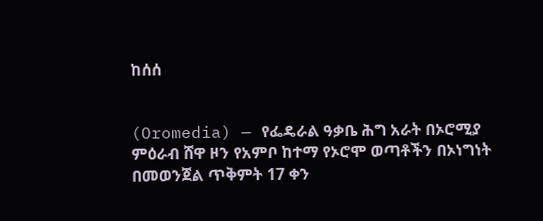ከሰሰ


(Oromedia) — የፌዴራል ዓቃቤ ሕግ አራት በኦሮሚያ ምዕራብ ሸዋ ዞን የአምቦ ከተማ የኦሮሞ ወጣቶችን በኦነግነት በመወንጀል ጥቅምት 17 ቀን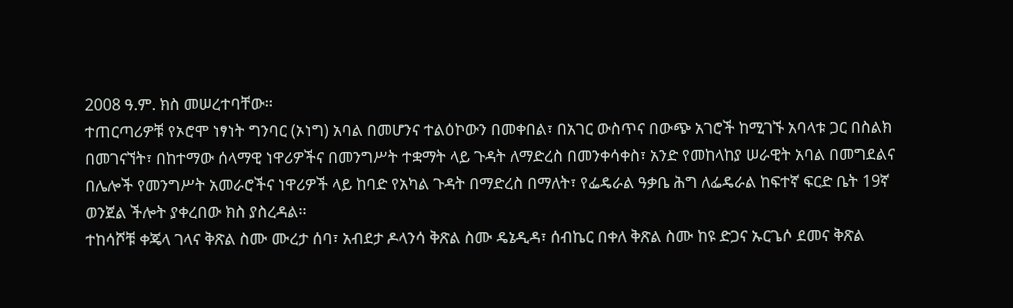2008 ዓ.ም. ክስ መሠረተባቸው፡፡
ተጠርጣሪዎቹ የኦሮሞ ነፃነት ግንባር (ኦነግ) አባል በመሆንና ተልዕኮውን በመቀበል፣ በአገር ውስጥና በውጭ አገሮች ከሚገኙ አባላቱ ጋር በስልክ በመገናኘት፣ በከተማው ሰላማዊ ነዋሪዎችና በመንግሥት ተቋማት ላይ ጉዳት ለማድረስ በመንቀሳቀስ፣ አንድ የመከላከያ ሠራዊት አባል በመግደልና በሌሎች የመንግሥት አመራሮችና ነዋሪዎች ላይ ከባድ የአካል ጉዳት በማድረስ በማለት፣ የፌዴራል ዓቃቤ ሕግ ለፌዴራል ከፍተኛ ፍርድ ቤት 19ኛ ወንጀል ችሎት ያቀረበው ክስ ያስረዳል፡፡
ተከሳሾቹ ቀጄላ ገላና ቅጽል ስሙ ሙረታ ሰባ፣ አብደታ ዶላንሳ ቅጽል ስሙ ዴኔዲዳ፣ ሰብኬር በቀለ ቅጽል ስሙ ከዩ ድጋና ኡርጌሶ ደመና ቅጽል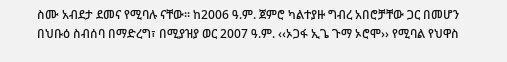ስሙ አብደታ ደመና የሚባሉ ናቸው፡፡ ከ2006 ዓ.ም. ጀምሮ ካልተያዙ ግብረ አበሮቻቸው ጋር በመሆን በህቡዕ ስብሰባ በማድረግ፣ በሚያዝያ ወር 2007 ዓ.ም. ‹‹ኦጋፋ ኢጌ ጉማ ኦሮሞ›› የሚባል የህዋስ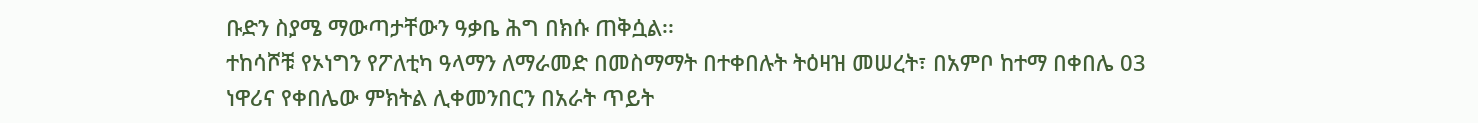ቡድን ስያሜ ማውጣታቸውን ዓቃቤ ሕግ በክሱ ጠቅሷል፡፡
ተከሳሾቹ የኦነግን የፖለቲካ ዓላማን ለማራመድ በመስማማት በተቀበሉት ትዕዛዝ መሠረት፣ በአምቦ ከተማ በቀበሌ 03 ነዋሪና የቀበሌው ምክትል ሊቀመንበርን በአራት ጥይት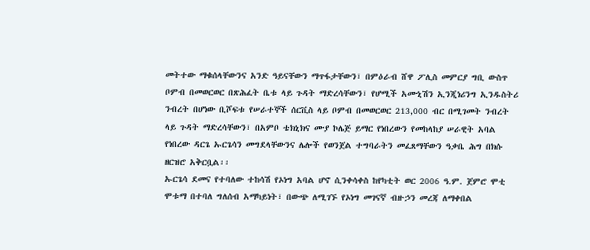መትተው ማቁሰላቸውንና አንድ ዓይናቸውን ማጥፋታቸውን፣ በምዕራብ ሸዋ ፖሊስ መምርያ ግቢ ውስጥ ቦምብ በመወርወር በጽሕፈት ቤቱ ላይ ጉዳት ማድረሳቸውን፣ የሆሚች አሙኒሽን ኢንጂነሪንግ ኢንዱስትሪ ንብረት በሆነው ቢሾፍቱ የሠራተኞች ሰርቪስ ላይ ቦምብ በመወርወር 213,000 ብር በሚገመት ንብረት ላይ ጉዳት ማድረሳቸውን፣ በአምቦ ቴክኒክና ሙያ ኮሌጅ ይማር የነበረውን የመከላከያ ሠራዊት አባል የነበረው ዳርጌ ኡርጌሳን መግደላቸውንና ሌሎች የወንጀል ተግባራትን መፈጸማቸውን ዓቃቤ ሕግ በክሱ ዘርዝሮ አቅርቧል፡፡
ኡርጌሳ ደመና የተባለው ተከሳሽ የኦነግ አባል ሆኖ ሲንቀሳቀስ ከየካቲት ወር 2006 ዓ.ም. ጀምሮ ሞቲ ሞቱማ በተባለ ግለሰብ አማካይነት፣ በውጭ ለሚገኙ የኦነግ መገናኛ ብዙኃን መረጃ ለማቀበል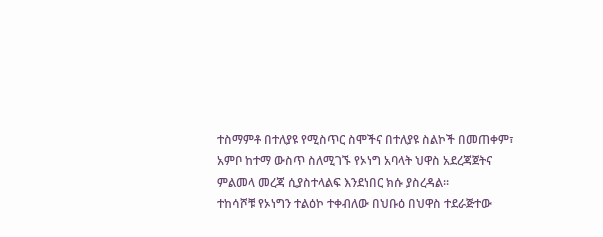ተስማምቶ በተለያዩ የሚስጥር ስሞችና በተለያዩ ስልኮች በመጠቀም፣ አምቦ ከተማ ውስጥ ስለሚገኙ የኦነግ አባላት ህዋስ አደረጃጀትና ምልመላ መረጃ ሲያስተላልፍ እንደነበር ክሱ ያስረዳል፡፡
ተከሳሾቹ የኦነግን ተልዕኮ ተቀብለው በህቡዕ በህዋስ ተደራጅተው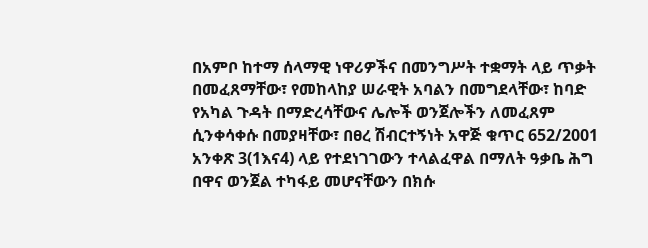በአምቦ ከተማ ሰላማዊ ነዋሪዎችና በመንግሥት ተቋማት ላይ ጥቃት በመፈጸማቸው፣ የመከላከያ ሠራዊት አባልን በመግደላቸው፣ ከባድ የአካል ጉዳት በማድረሳቸውና ሌሎች ወንጀሎችን ለመፈጸም ሲንቀሳቀሱ በመያዛቸው፣ በፀረ ሽብርተኝነት አዋጅ ቁጥር 652/2001 አንቀጽ 3(1እና4) ላይ የተደነገገውን ተላልፈዋል በማለት ዓቃቤ ሕግ በዋና ወንጀል ተካፋይ መሆናቸውን በክሱ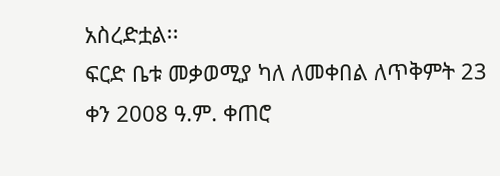አስረድቷል፡፡
ፍርድ ቤቱ መቃወሚያ ካለ ለመቀበል ለጥቅምት 23 ቀን 2008 ዓ.ም. ቀጠሮ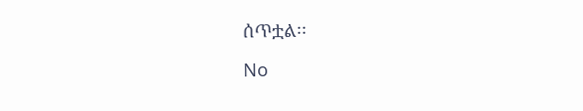ሰጥቷል፡፡

No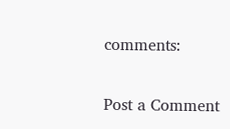comments:

Post a Comment